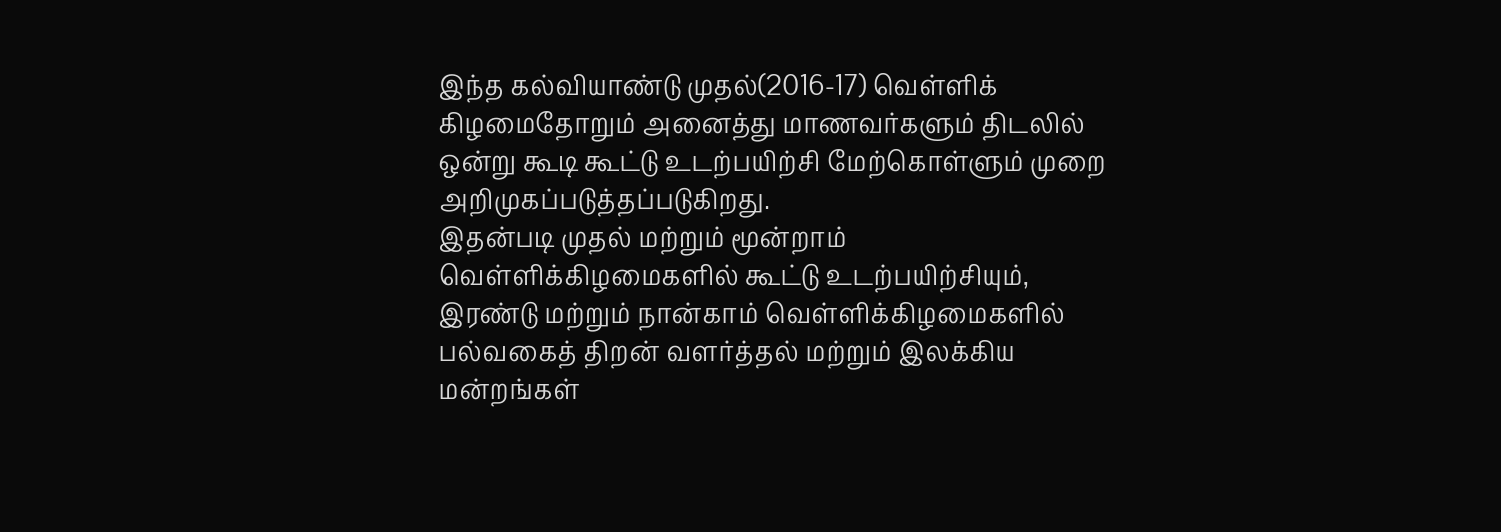இந்த கல்வியாண்டு முதல்(2016-17) வெள்ளிக் கிழமைதோறும் அனைத்து மாணவர்களும் திடலில் ஒன்று கூடி கூட்டு உடற்பயிற்சி மேற்கொள்ளும் முறை அறிமுகப்படுத்தப்படுகிறது.
இதன்படி முதல் மற்றும் மூன்றாம் வெள்ளிக்கிழமைகளில் கூட்டு உடற்பயிற்சியும், இரண்டு மற்றும் நான்காம் வெள்ளிக்கிழமைகளில் பல்வகைத் திறன் வளர்த்தல் மற்றும் இலக்கிய மன்றங்கள்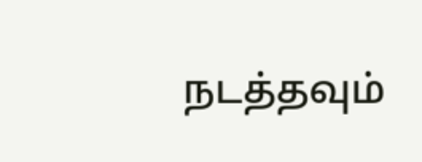நடத்தவும்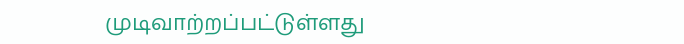முடிவாற்றப்பட்டுள்ளது